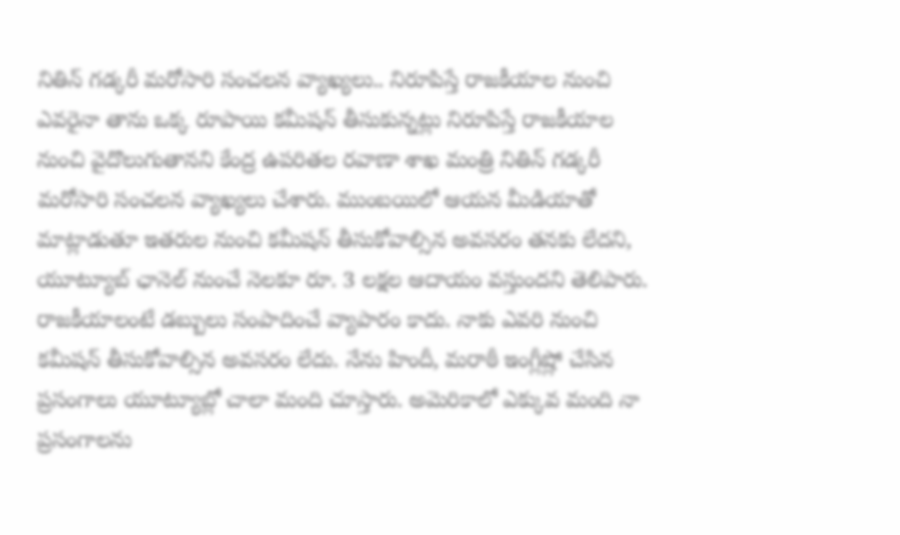నితిన్ గడ్కరీ మరోసారి సంచలన వ్యాఖ్యలు.. నిరూపిస్తే రాజకీయాల నుంచి
ఎవరైనా తాను ఒక్క రూపాయి కమీషన్ తీసుకున్నట్లు నిరూపిస్తే రాజకీయాల నుంచి వైదొలుగుతానని కేంద్ర ఉపరితల రవాణా శాఖ మంత్రి నితిన్ గడ్కరీ మరోసారి సంచలన వ్యాఖ్యలు చేశారు. ముంబయిలో ఆయన మీడియాతో మాట్లాడుతూ ఇతరుల నుంచి కమీషన్ తీసుకోవాల్సిన అవసరం తనకు లేదని, యూట్యూబ్ ఛానెల్ నుంచే నెలకూ రూ. 3 లక్షల ఆదాయం వస్తుందని తెలిపారు. రాజకీయాలంటే డబ్బులు సంపాదించే వ్యాపారం కాదు. నాకు ఎవరి నుంచి కమీషన్ తీసుకోవాల్సిన అవసరం లేదు. నేను హిందీ, మరాఠీ ఇంగ్లీష్లో చేసిన ప్రసంగాలు యూట్యూబ్లో చాలా మంది చూస్తారు. అమెరికాలో ఎక్కువ మంది నా ప్రసంగాలను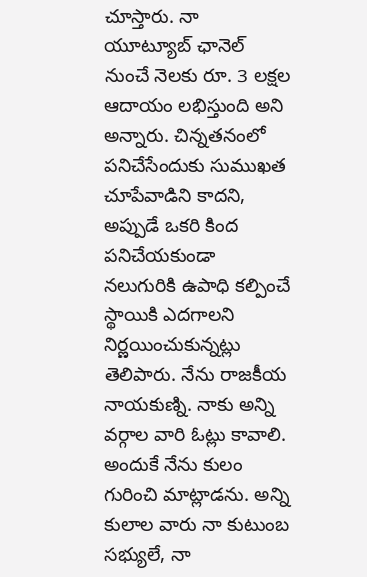చూస్తారు. నా యూట్యూబ్ ఛానెల్ నుంచే నెలకు రూ. 3 లక్షల ఆదాయం లభిస్తుంది అని అన్నారు. చిన్నతనంలో పనిచేసేందుకు సుముఖత చూపేవాడిని కాదని, అప్పుడే ఒకరి కింద పనిచేయకుండా నలుగురికి ఉపాధి కల్పించే స్థాయికి ఎదగాలని నిర్ణయించుకున్నట్లు తెలిపారు. నేను రాజకీయ నాయకుణ్ని. నాకు అన్ని వర్గాల వారి ఓట్లు కావాలి. అందుకే నేను కులం గురించి మాట్లాడను. అన్ని కులాల వారు నా కుటుంబ సభ్యులే, నా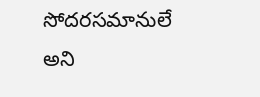సోదరసమానులే అని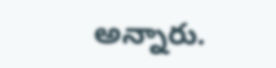అన్నారు.